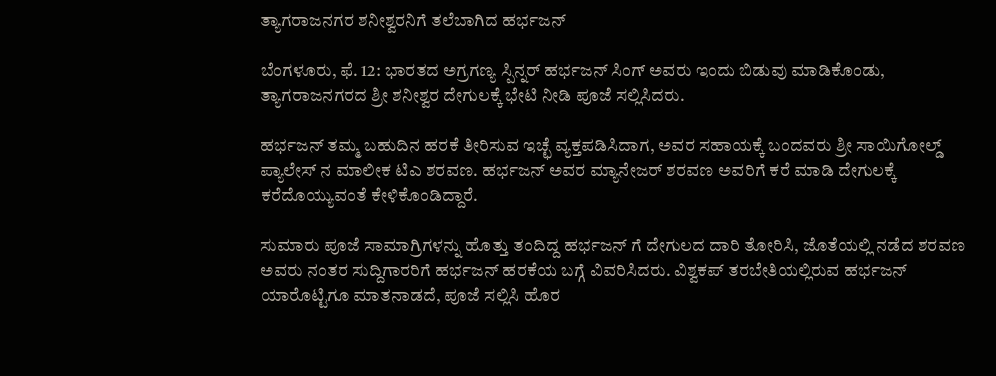ತ್ಯಾಗರಾಜನಗರ ಶನೀಶ್ವರನಿಗೆ ತಲೆಬಾಗಿದ ಹರ್ಭಜನ್

ಬೆಂಗಳೂರು, ಫೆ. 12: ಭಾರತದ ಅಗ್ರಗಣ್ಯ ಸ್ಪಿನ್ನರ್ ಹರ್ಭಜನ್ ಸಿಂಗ್ ಅವರು ಇಂದು ಬಿಡುವು ಮಾಡಿಕೊಂಡು, ತ್ಯಾಗರಾಜನಗರದ ಶ್ರೀ ಶನೀಶ್ವರ ದೇಗುಲಕ್ಕೆ ಭೇಟಿ ನೀಡಿ ಪೂಜೆ ಸಲ್ಲಿಸಿದರು.

ಹರ್ಭಜನ್ ತಮ್ಮ ಬಹುದಿನ ಹರಕೆ ತೀರಿಸುವ ಇಚ್ಛೆ ವ್ಯಕ್ತಪಡಿಸಿದಾಗ, ಅವರ ಸಹಾಯಕ್ಕೆ ಬಂದವರು ಶ್ರೀ ಸಾಯಿಗೋಲ್ಡ್ ಪ್ಯಾಲೇಸ್ ನ ಮಾಲೀಕ ಟಿಎ ಶರವಣ. ಹರ್ಭಜನ್ ಅವರ ಮ್ಯಾನೇಜರ್ ಶರವಣ ಅವರಿಗೆ ಕರೆ ಮಾಡಿ ದೇಗುಲಕ್ಕೆ ಕರೆದೊಯ್ಯುವಂತೆ ಕೇಳಿಕೊಂಡಿದ್ದಾರೆ.

ಸುಮಾರು ಪೂಜೆ ಸಾಮಾಗ್ರಿಗಳನ್ನು ಹೊತ್ತು ತಂದಿದ್ದ ಹರ್ಭಜನ್ ಗೆ ದೇಗುಲದ ದಾರಿ ತೋರಿಸಿ, ಜೊತೆಯಲ್ಲಿ ನಡೆದ ಶರವಣ ಅವರು ನಂತರ ಸುದ್ದಿಗಾರರಿಗೆ ಹರ್ಭಜನ್ ಹರಕೆಯ ಬಗ್ಗೆ ವಿವರಿಸಿದರು. ವಿಶ್ವಕಪ್ ತರಬೇತಿಯಲ್ಲಿರುವ ಹರ್ಭಜನ್ ಯಾರೊಟ್ಟಿಗೂ ಮಾತನಾಡದೆ, ಪೂಜೆ ಸಲ್ಲಿಸಿ ಹೊರ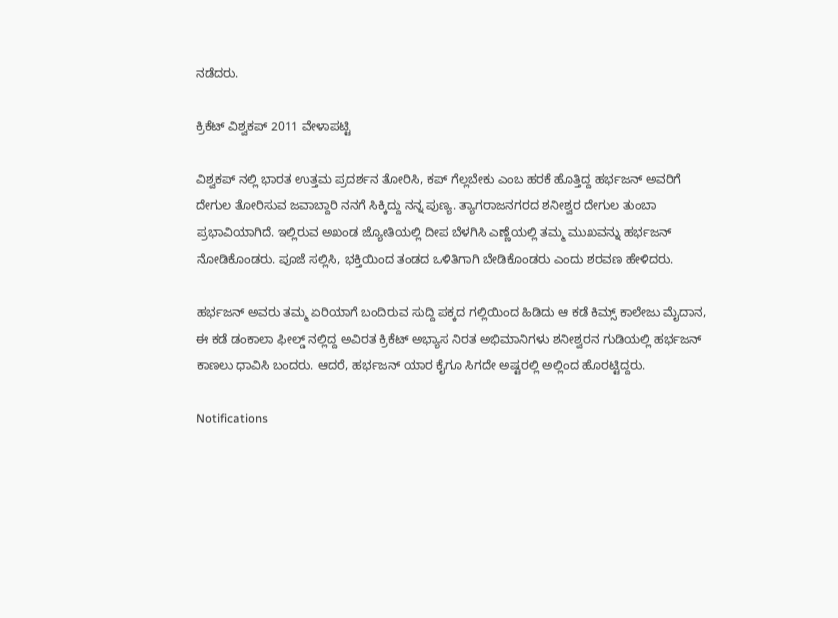ನಡೆದರು.

ಕ್ರಿಕೆಟ್ ವಿಶ್ವಕಪ್ 2011 ವೇಳಾಪಟ್ಟಿ

ವಿಶ್ವಕಪ್ ನಲ್ಲಿ ಭಾರತ ಉತ್ತಮ ಪ್ರದರ್ಶನ ತೋರಿಸಿ, ಕಪ್ ಗೆಲ್ಲಬೇಕು ಎಂಬ ಹರಕೆ ಹೊತ್ತಿದ್ದ ಹರ್ಭಜನ್ ಅವರಿಗೆ ದೇಗುಲ ತೋರಿಸುವ ಜವಾಬ್ದಾರಿ ನನಗೆ ಸಿಕ್ಕಿದ್ದು ನನ್ನ ಪುಣ್ಯ. ತ್ಯಾಗರಾಜನಗರದ ಶನೀಶ್ವರ ದೇಗುಲ ತುಂಬಾ ಪ್ರಭಾವಿಯಾಗಿದೆ. ಇಲ್ಲಿರುವ ಅಖಂಡ ಜ್ಯೋತಿಯಲ್ಲಿ ದೀಪ ಬೆಳಗಿಸಿ ಎಣ್ಣೆಯಲ್ಲಿ ತಮ್ಮ ಮುಖವನ್ನು ಹರ್ಭಜನ್ ನೋಡಿಕೊಂಡರು. ಪೂಜೆ ಸಲ್ಲಿಸಿ, ಭಕ್ತಿಯಿಂದ ತಂಡದ ಒಳಿತಿಗಾಗಿ ಬೇಡಿಕೊಂಡರು ಎಂದು ಶರವಣ ಹೇಳಿದರು.

ಹರ್ಭಜನ್ ಅವರು ತಮ್ಮ ಏರಿಯಾಗೆ ಬಂದಿರುವ ಸುದ್ದಿ ಪಕ್ಕದ ಗಲ್ಲಿಯಿಂದ ಹಿಡಿದು ಆ ಕಡೆ ಕಿಮ್ಸ್ ಕಾಲೇಜು ಮೈದಾನ, ಈ ಕಡೆ ಡಂಕಾಲಾ ಫೀಲ್ಡ್ ನಲ್ಲಿದ್ದ ಅವಿರತ ಕ್ರಿಕೆಟ್ ಅಭ್ಯಾಸ ನಿರತ ಅಭಿಮಾನಿಗಳು ಶನೀಶ್ವರನ ಗುಡಿಯಲ್ಲಿ ಹರ್ಭಜನ್ ಕಾಣಲು ಧಾವಿಸಿ ಬಂದರು. ಆದರೆ, ಹರ್ಭಜನ್ ಯಾರ ಕೈಗೂ ಸಿಗದೇ ಅಷ್ಟರಲ್ಲಿ ಅಲ್ಲಿಂದ ಹೊರಟ್ಟಿದ್ದರು.

Notifications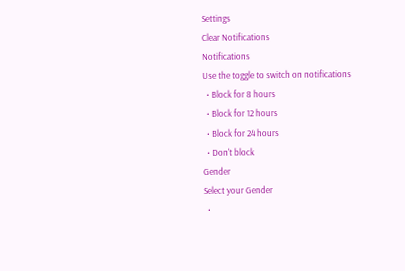Settings
Clear Notifications
Notifications
Use the toggle to switch on notifications
  • Block for 8 hours
  • Block for 12 hours
  • Block for 24 hours
  • Don't block
Gender
Select your Gender
  •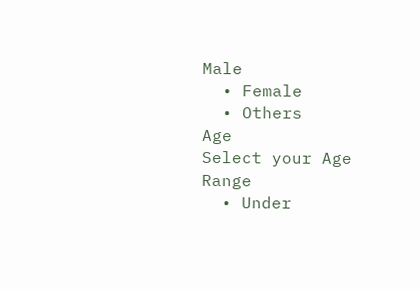Male
  • Female
  • Others
Age
Select your Age Range
  • Under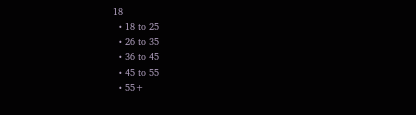18
  • 18 to 25
  • 26 to 35
  • 36 to 45
  • 45 to 55
  • 55+